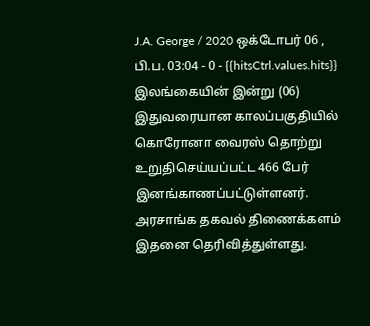J.A. George / 2020 ஒக்டோபர் 06 , பி.ப. 03:04 - 0 - {{hitsCtrl.values.hits}}
இலங்கையின் இன்று (06) இதுவரையான காலப்பகுதியில் கொரோனா வைரஸ் தொற்று உறுதிசெய்யப்பட்ட 466 பேர் இனங்காணப்பட்டுள்ளனர்.
அரசாங்க தகவல் திணைக்களம் இதனை தெரிவித்துள்ளது.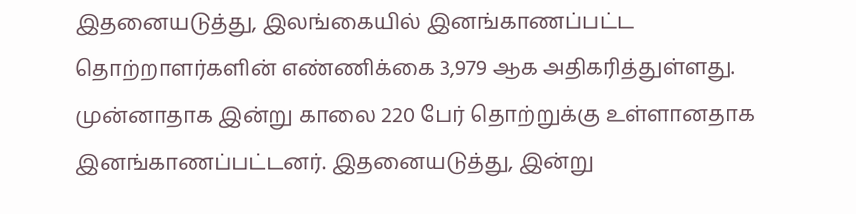இதனையடுத்து, இலங்கையில் இனங்காணப்பட்ட தொற்றாளர்களின் எண்ணிக்கை 3,979 ஆக அதிகரித்துள்ளது.
முன்னாதாக இன்று காலை 220 பேர் தொற்றுக்கு உள்ளானதாக இனங்காணப்பட்டனர். இதனையடுத்து, இன்று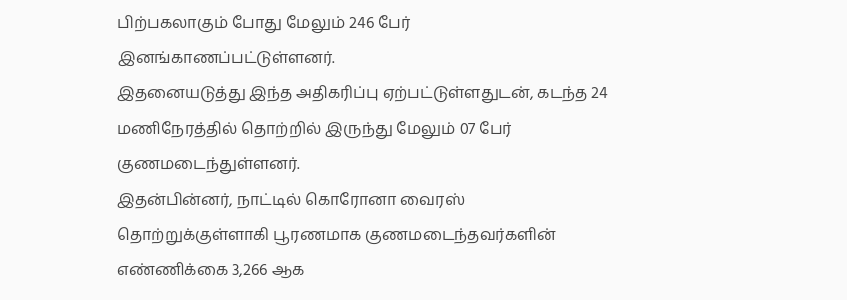பிற்பகலாகும் போது மேலும் 246 பேர் இனங்காணப்பட்டுள்ளனர்.
இதனையடுத்து இந்த அதிகரிப்பு ஏற்பட்டுள்ளதுடன், கடந்த 24 மணிநேரத்தில் தொற்றில் இருந்து மேலும் 07 பேர் குணமடைந்துள்ளனர்.
இதன்பின்னர், நாட்டில் கொரோனா வைரஸ் தொற்றுக்குள்ளாகி பூரணமாக குணமடைந்தவர்களின் எண்ணிக்கை 3,266 ஆக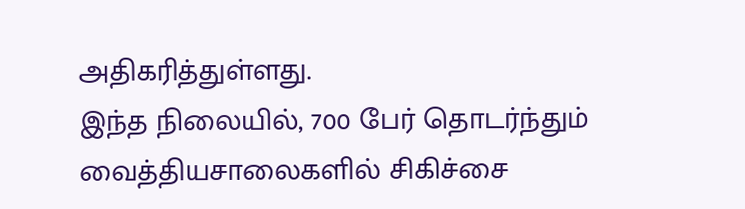அதிகரித்துள்ளது.
இந்த நிலையில், 700 பேர் தொடர்ந்தும் வைத்தியசாலைகளில் சிகிச்சை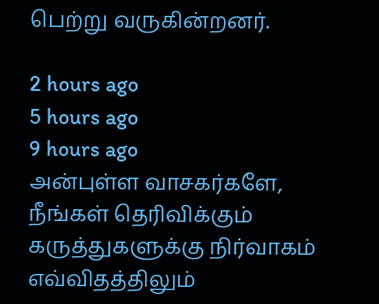பெற்று வருகின்றனர்.

2 hours ago
5 hours ago
9 hours ago
அன்புள்ள வாசகர்களே,
நீங்கள் தெரிவிக்கும் கருத்துகளுக்கு நிர்வாகம் எவ்விதத்திலும்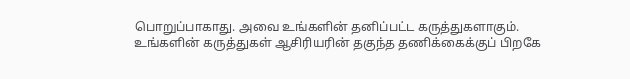பொறுப்பாகாது. அவை உங்களின் தனிப்பட்ட கருத்துகளாகும். உங்களின் கருத்துகள் ஆசிரியரின் தகுந்த தணிக்கைக்குப் பிறகே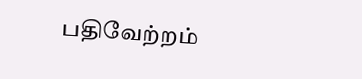பதிவேற்றம்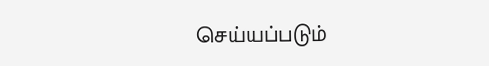செய்யப்படும்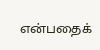என்பதைக்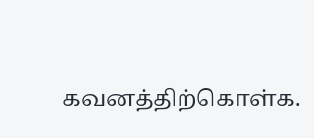கவனத்திற்கொள்க.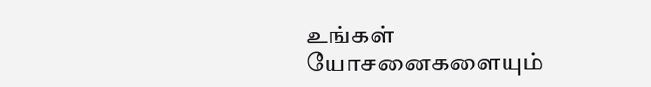உங்கள் யோசனைகளையும்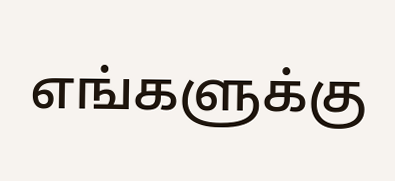எங்களுக்கு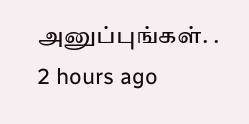அனுப்புங்கள். .
2 hours ago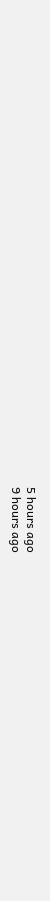5 hours ago
9 hours ago